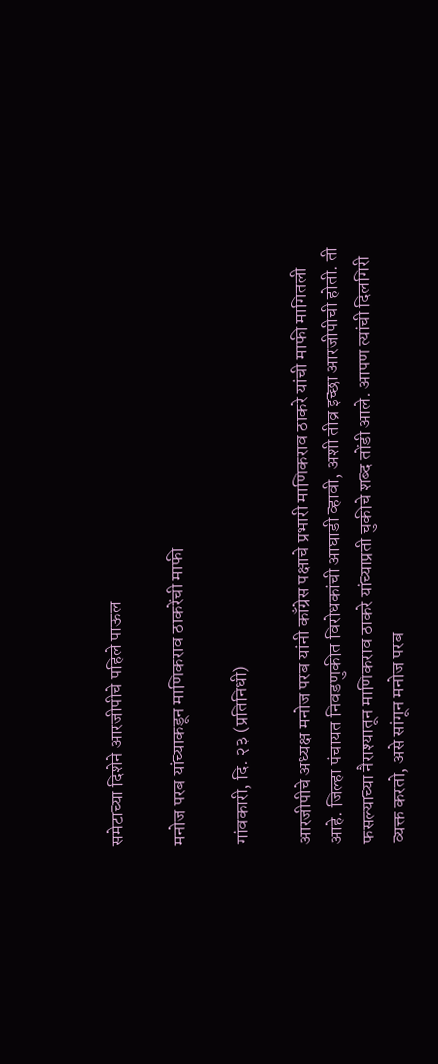समेटाच्या दिशेने आरजीपीचे पहिले पाऊल

मनोज परब यांच्याकडून माणिकराव ठाकरेंची माफी

गांवकारी, दि. २३ (प्रतिनिधी)

आरजीपीचे अध्यक्ष मनोज परब यांनी काँग्रेस पक्षाचे प्रभारी माणिकराव ठाकरे यांची माफी मागितली आहे. जिल्हा पंचायत निवडणुकीत विरोधकांची आघाडी व्हावी, अशी तीव्र इच्छा आरजीपीची होती. ती फसल्याच्या नैराश्यातून माणिकराव ठाकरे यांच्याप्रती चुकीचे शब्द तोंडी आले. आपण त्यांची दिलगिरी व्यक्त करतो, असे सांगून मनोज परब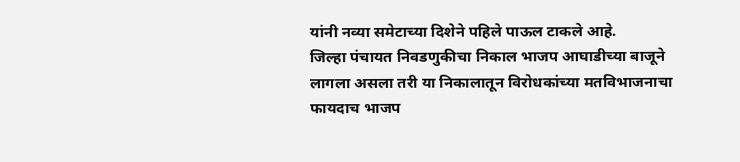यांनी नव्या समेटाच्या दिशेने पहिले पाऊल टाकले आहे.
जिल्हा पंचायत निवडणुकीचा निकाल भाजप आघाडीच्या बाजूने लागला असला तरी या निकालातून विरोधकांच्या मतविभाजनाचा फायदाच भाजप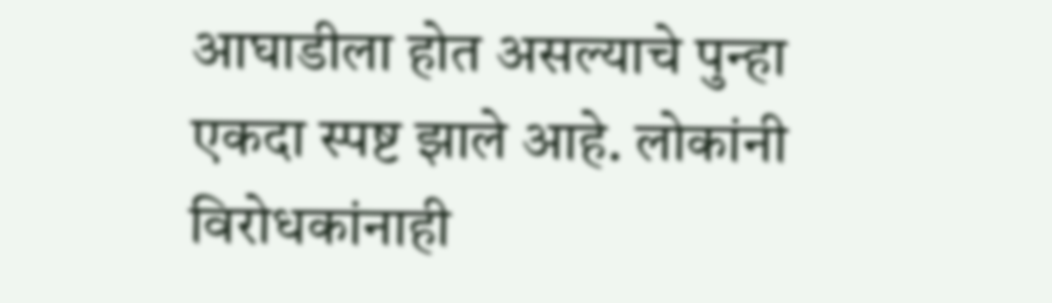आघाडीला होत असल्याचे पुन्हा एकदा स्पष्ट झाले आहे. लोकांनी विरोधकांनाही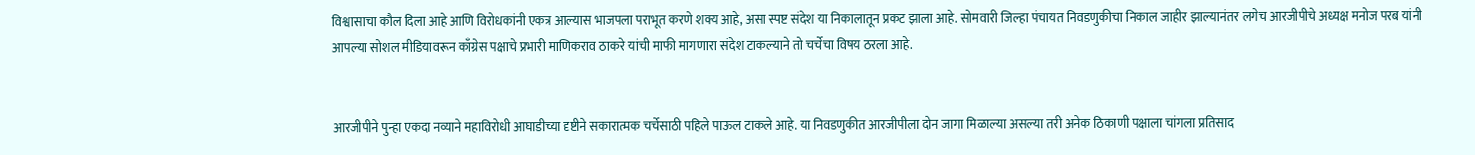विश्वासाचा कौल दिला आहे आणि विरोधकांनी एकत्र आल्यास भाजपला पराभूत करणे शक्य आहे, असा स्पष्ट संदेश या निकालातून प्रकट झाला आहे. सोमवारी जिल्हा पंचायत निवडणुकीचा निकाल जाहीर झाल्यानंतर लगेच आरजीपीचे अध्यक्ष मनोज परब यांनी आपल्या सोशल मीडियावरून काँग्रेस पक्षाचे प्रभारी माणिकराव ठाकरे यांची माफी मागणारा संदेश टाकल्याने तो चर्चेचा विषय ठरला आहे.


आरजीपीने पुन्हा एकदा नव्याने महाविरोधी आघाडीच्या दृष्टीने सकारात्मक चर्चेसाठी पहिले पाऊल टाकले आहे. या निवडणुकीत आरजीपीला दोन जागा मिळाल्या असल्या तरी अनेक ठिकाणी पक्षाला चांगला प्रतिसाद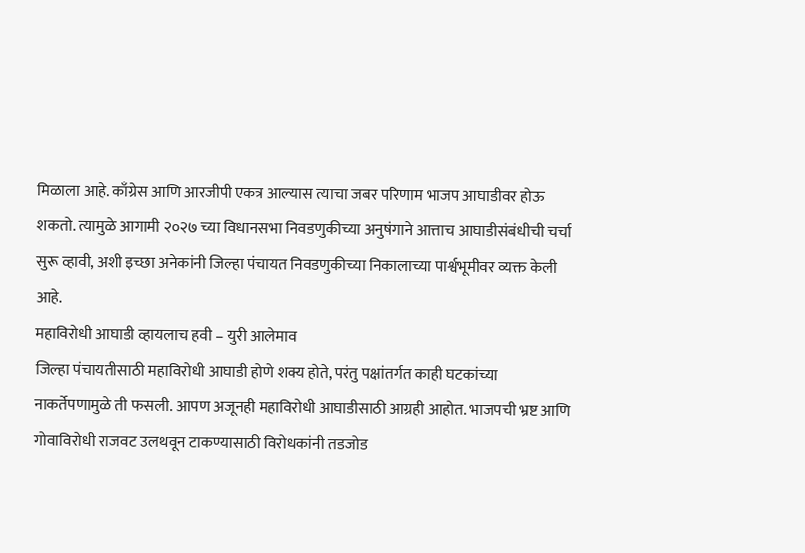मिळाला आहे. काँग्रेस आणि आरजीपी एकत्र आल्यास त्याचा जबर परिणाम भाजप आघाडीवर होऊ शकतो. त्यामुळे आगामी २०२७ च्या विधानसभा निवडणुकीच्या अनुषंगाने आत्ताच आघाडीसंबंधीची चर्चा सुरू व्हावी, अशी इच्छा अनेकांनी जिल्हा पंचायत निवडणुकीच्या निकालाच्या पार्श्वभूमीवर व्यक्त केली आहे.
महाविरोधी आघाडी व्हायलाच हवी – युरी आलेमाव
जिल्हा पंचायतीसाठी महाविरोधी आघाडी होणे शक्य होते, परंतु पक्षांतर्गत काही घटकांच्या नाकर्तेपणामुळे ती फसली. आपण अजूनही महाविरोधी आघाडीसाठी आग्रही आहोत. भाजपची भ्रष्ट आणि गोवाविरोधी राजवट उलथवून टाकण्यासाठी विरोधकांनी तडजोड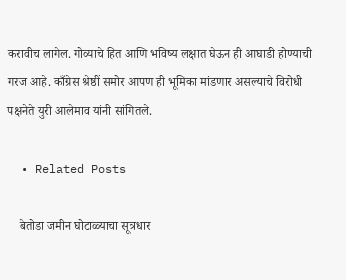करावीच लागेल. गोव्याचे हित आणि भविष्य लक्षात घेऊन ही आघाडी होण्याची गरज आहे. काँग्रेस श्रेष्ठीं समोर आपण ही भूमिका मांडणार असल्याचे विरोधी पक्षनेते युरी आलेमाव यांनी सांगितले.

  • Related Posts

    बेतोडा जमीन घोटाळ्याचा सूत्रधार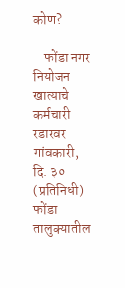कोण?

    फोंडा नगर नियोजन खात्याचे कर्मचारी रडारवर गांवकारी, दि. ३० (प्रतिनिधी) फोंडा तालुक्यातील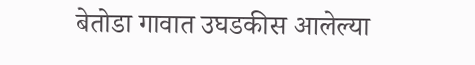बेतोडा गावात उघडकीस आलेल्या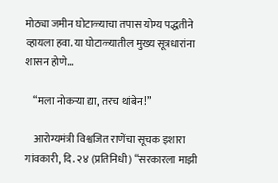मोठ्या जमीन घोटाळ्याचा तपास योग्य पद्धतीने व्हायला हवा. या घोटाळ्यातील मुख्य सूत्रधारांना शासन होणे…

    “मला नोकऱ्या द्या, तरच थांबेन!”

    आरोग्यमंत्री विश्वजित राणेंचा सूचक इशारा गांवकारी, दि. २४ (प्रतिनिधी) “सरकारला माझी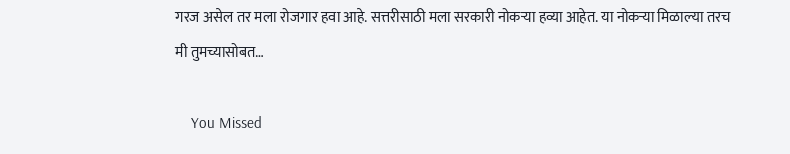गरज असेल तर मला रोजगार हवा आहे. सत्तरीसाठी मला सरकारी नोकऱ्या हव्या आहेत. या नोकऱ्या मिळाल्या तरच मी तुमच्यासोबत…

    You Missed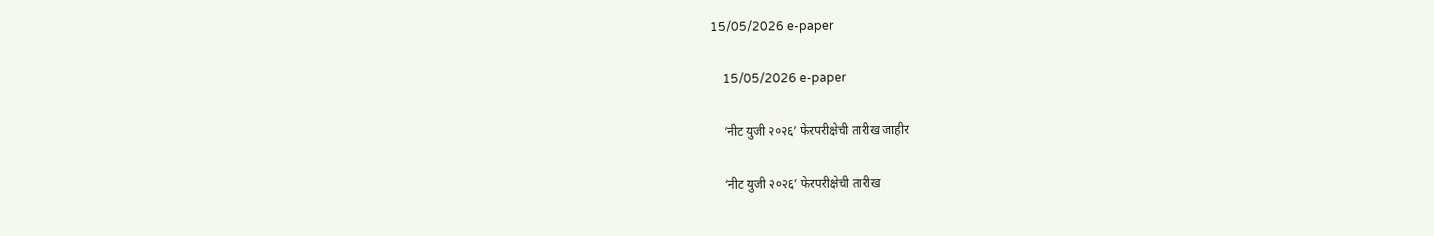15/05/2026 e-paper

    15/05/2026 e-paper

    ‘नीट युजी २०२६’ फेरपरीक्षेची तारीख जाहीर

    ‘नीट युजी २०२६’ फेरपरीक्षेची तारीख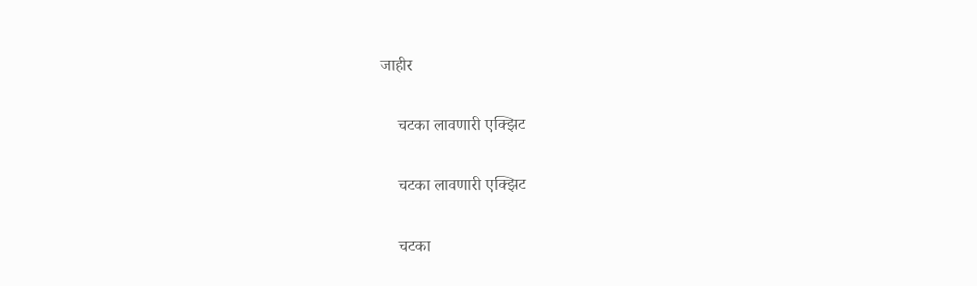जाहीर

    चटका लावणारी एक्झिट

    चटका लावणारी एक्झिट

    चटका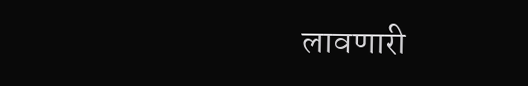लावणारी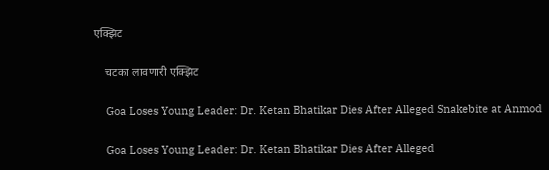एक्झिट

    चटका लावणारी एक्झिट

    Goa Loses Young Leader: Dr. Ketan Bhatikar Dies After Alleged Snakebite at Anmod

    Goa Loses Young Leader: Dr. Ketan Bhatikar Dies After Alleged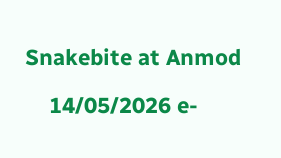Snakebite at Anmod

    14/05/2026 e-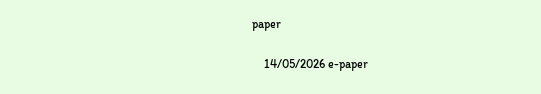paper

    14/05/2026 e-paper